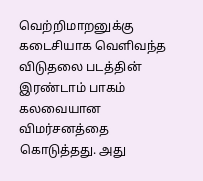வெற்றிமாறனுக்கு கடைசியாக வெளிவந்த விடுதலை படத்தின் இரண்டாம் பாகம் கலவையான விமர்சனத்தை கொடுத்தது. அது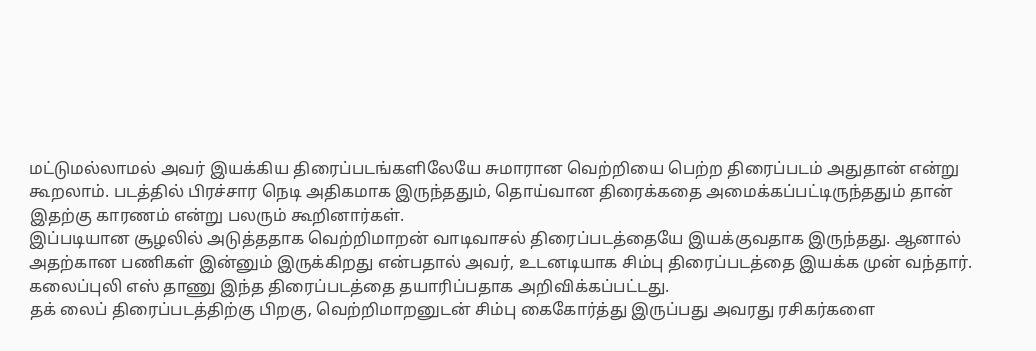மட்டுமல்லாமல் அவர் இயக்கிய திரைப்படங்களிலேயே சுமாரான வெற்றியை பெற்ற திரைப்படம் அதுதான் என்று கூறலாம். படத்தில் பிரச்சார நெடி அதிகமாக இருந்ததும், தொய்வான திரைக்கதை அமைக்கப்பட்டிருந்ததும் தான் இதற்கு காரணம் என்று பலரும் கூறினார்கள்.
இப்படியான சூழலில் அடுத்ததாக வெற்றிமாறன் வாடிவாசல் திரைப்படத்தையே இயக்குவதாக இருந்தது. ஆனால் அதற்கான பணிகள் இன்னும் இருக்கிறது என்பதால் அவர், உடனடியாக சிம்பு திரைப்படத்தை இயக்க முன் வந்தார். கலைப்புலி எஸ் தாணு இந்த திரைப்படத்தை தயாரிப்பதாக அறிவிக்கப்பட்டது.
தக் லைப் திரைப்படத்திற்கு பிறகு, வெற்றிமாறனுடன் சிம்பு கைகோர்த்து இருப்பது அவரது ரசிகர்களை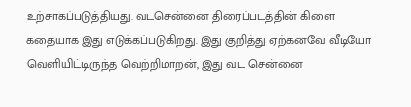உற்சாகப்படுத்தியது. வடசென்னை திரைப்படத்தின் கிளை கதையாக இது எடுக்கப்படுகிறது. இது குறித்து ஏற்கனவே வீடியோ வெளியிட்டிருந்த வெற்றிமாறன், இது வட சென்னை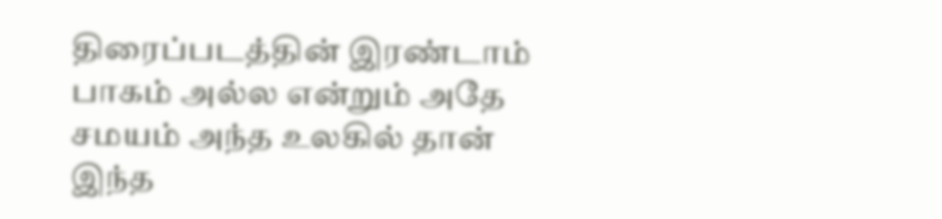திரைப்படத்தின் இரண்டாம் பாகம் அல்ல என்றும் அதே சமயம் அந்த உலகில் தான் இந்த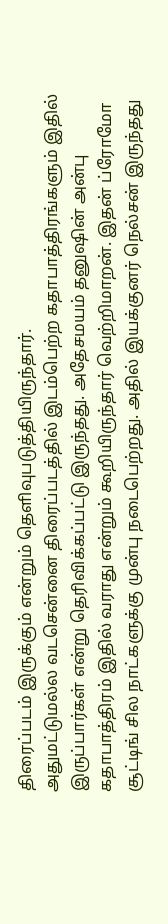திரைப்படம் இருக்கும் என்றும் தெளிவுபடுத்தியிருந்தார்.
அதுமட்டுமல்ல வடசென்னை திரைப்படத்தில் இடம்பெற்ற கதாபாத்திரங்களும் இதில் இருப்பார்கள் என்று தெரிவிக்கப்பட்டு இருந்தது. அதேசமயம் தனுஷின் அன்பு கதாபாத்திரம் இதில் வராது என்றும் கூறியிருந்தார் வெற்றிமாறன். இதன் ப்ரோமோ சூட்டிங் சில நாட்களுக்கு முன்பு நடைபெற்றது. அதில் இயக்குனர் நெல்சன் இருந்தது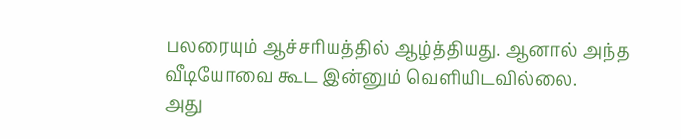பலரையும் ஆச்சரியத்தில் ஆழ்த்தியது. ஆனால் அந்த வீடியோவை கூட இன்னும் வெளியிடவில்லை.
அது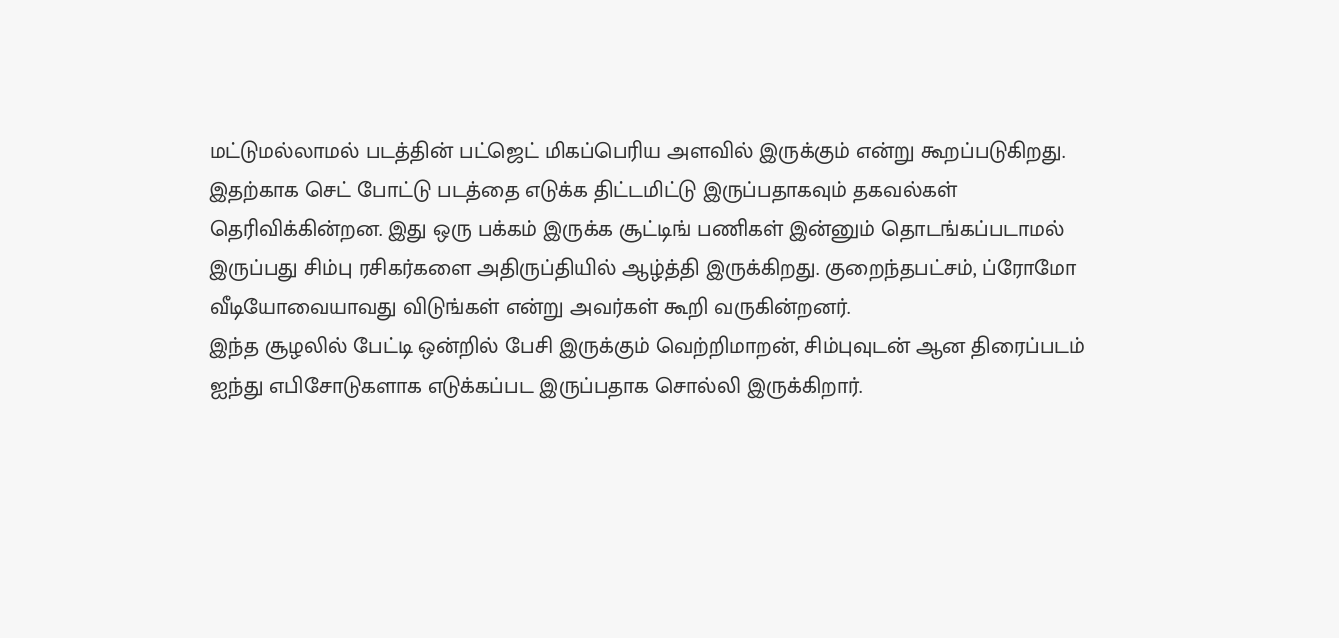மட்டுமல்லாமல் படத்தின் பட்ஜெட் மிகப்பெரிய அளவில் இருக்கும் என்று கூறப்படுகிறது. இதற்காக செட் போட்டு படத்தை எடுக்க திட்டமிட்டு இருப்பதாகவும் தகவல்கள் தெரிவிக்கின்றன. இது ஒரு பக்கம் இருக்க சூட்டிங் பணிகள் இன்னும் தொடங்கப்படாமல் இருப்பது சிம்பு ரசிகர்களை அதிருப்தியில் ஆழ்த்தி இருக்கிறது. குறைந்தபட்சம், ப்ரோமோ வீடியோவையாவது விடுங்கள் என்று அவர்கள் கூறி வருகின்றனர்.
இந்த சூழலில் பேட்டி ஒன்றில் பேசி இருக்கும் வெற்றிமாறன், சிம்புவுடன் ஆன திரைப்படம் ஐந்து எபிசோடுகளாக எடுக்கப்பட இருப்பதாக சொல்லி இருக்கிறார்.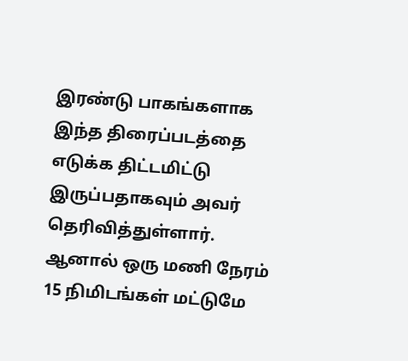இரண்டு பாகங்களாக இந்த திரைப்படத்தை எடுக்க திட்டமிட்டு இருப்பதாகவும் அவர் தெரிவித்துள்ளார். ஆனால் ஒரு மணி நேரம் 15 நிமிடங்கள் மட்டுமே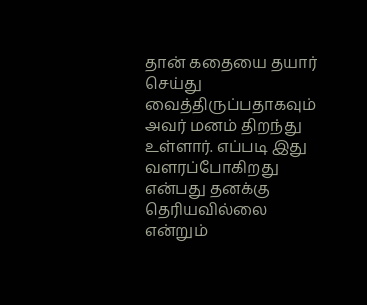தான் கதையை தயார் செய்து வைத்திருப்பதாகவும் அவர் மனம் திறந்து உள்ளார். எப்படி இது வளரப்போகிறது என்பது தனக்கு தெரியவில்லை என்றும்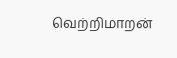வெற்றிமாறன்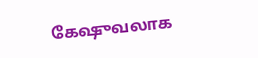கேஷுவலாக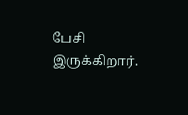பேசி இருக்கிறார்.